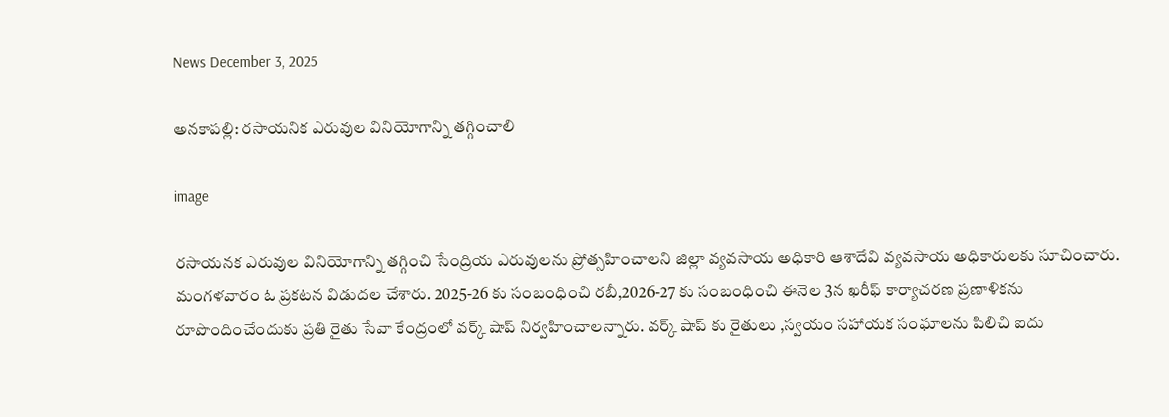News December 3, 2025

అనకాపల్లి: రసాయనిక ఎరువుల వినియోగాన్ని తగ్గించాలి

image

రసాయనక ఎరువుల వినియోగాన్ని తగ్గించి సేంద్రియ ఎరువులను ప్రోత్సహించాలని జిల్లా వ్యవసాయ అధికారి ఆశాదేవి వ్యవసాయ అధికారులకు సూచించారు. మంగళవారం ఓ ప్రకటన విడుదల చేశారు. 2025-26 కు సంబంధించి రబీ,2026-27 కు సంబంధించి ఈనెల 3న ఖరీఫ్ కార్యాచరణ ప్రణాళికను రూపొందించేందుకు ప్రతి రైతు సేవా కేంద్రంలో వర్క్ షాప్ నిర్వహించాలన్నారు. వర్క్ షాప్ కు రైతులు ,స్వయం సహాయక సంఘాలను పిలిచి ఐదు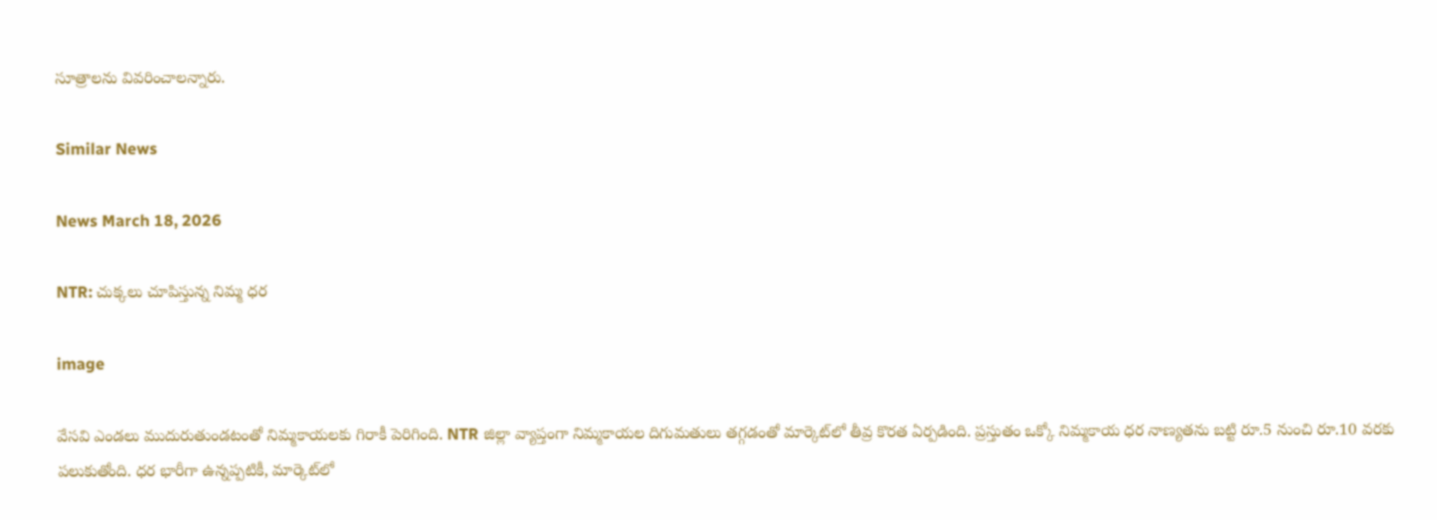సూత్రాలను వివరించాలన్నారు.

Similar News

News March 18, 2026

NTR: చుక్కలు చూపిస్తున్న నిమ్మ ధర

image

వేసవి ఎండలు ముదురుతుండటంతో నిమ్మకాయలకు గిరాకీ పెరిగింది. NTR జిల్లా వ్యాప్తంగా నిమ్మకాయల దిగుమతులు తగ్గడంతో మార్కెట్‌లో తీవ్ర కొరత ఏర్పడింది. ప్రస్తుతం ఒక్కో నిమ్మకాయ ధర నాణ్యతను బట్టి రూ.5 నుంచి రూ.10 వరకు పలుకుతోంది. ధర భారీగా ఉన్నప్పటికీ, మార్కెట్‌లో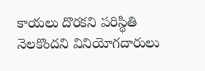కాయలు దొరకని పరిస్థితి నెలకొందని వినియోగదారులు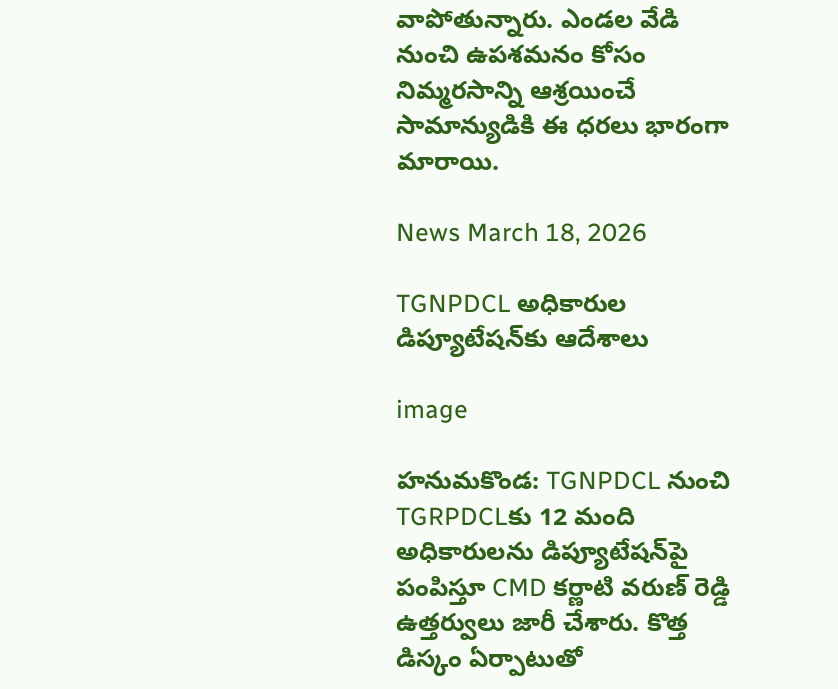వాపోతున్నారు. ఎండల వేడి నుంచి ఉపశమనం కోసం నిమ్మరసాన్ని ఆశ్రయించే సామాన్యుడికి ఈ ధరలు భారంగా మారాయి.

News March 18, 2026

TGNPDCL అధికారుల డిప్యూటేషన్‌కు ఆదేశాలు

image

హనుమకొండ: TGNPDCL నుంచి TGRPDCLకు 12 మంది అధికారులను డిప్యూటేషన్‌పై పంపిస్తూ CMD కర్ణాటి వరుణ్ రెడ్డి ఉత్తర్వులు జారీ చేశారు. కొత్త డిస్కం ఏర్పాటుతో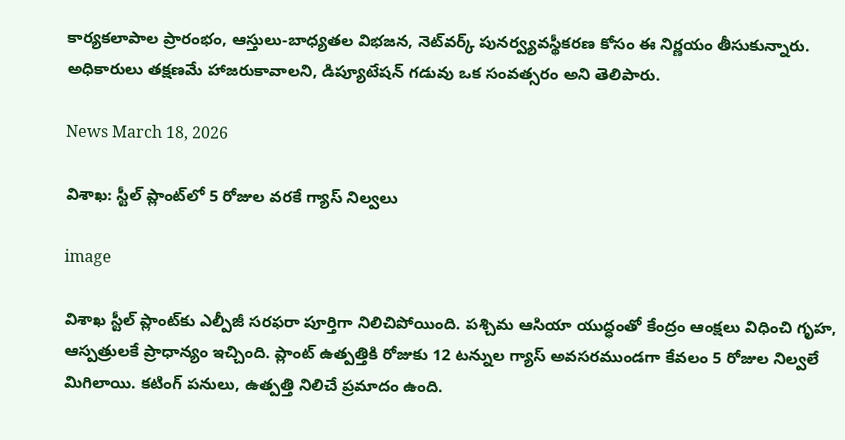కార్యకలాపాల ప్రారంభం, ఆస్తులు-బాధ్యతల విభజన, నెట్‌వర్క్ పునర్వ్యవస్థీకరణ కోసం ఈ నిర్ణయం తీసుకున్నారు. అధికారులు తక్షణమే హాజరుకావాలని, డిప్యూటేషన్ గడువు ఒక సంవత్సరం అని తెలిపారు.

News March 18, 2026

విశాఖ: స్టీల్ ప్లాంట్‌‌లో 5 రోజుల వరకే గ్యాస్ నిల్వలు

image

విశాఖ స్టీల్ ప్లాంట్‌కు ఎల్పీజీ సరఫరా పూర్తిగా నిలిచిపోయింది. పశ్చిమ ఆసియా యుద్ధంతో కేంద్రం ఆంక్షలు విధించి గృహ, ఆస్పత్రులకే ప్రాధాన్యం ఇచ్చింది. ప్లాంట్ ఉత్పత్తికి రోజుకు 12 టన్నుల గ్యాస్ అవసరముండగా కేవలం 5 రోజుల నిల్వలే మిగిలాయి. కటింగ్ పనులు, ఉత్పత్తి నిలిచే ప్రమాదం ఉంది.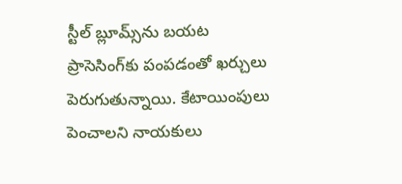స్టీల్ బ్లూమ్స్‌ను బయట ప్రాసెసింగ్‌కు పంపడంతో ఖర్చులు పెరుగుతున్నాయి. కేటాయింపులు పెంచాలని నాయకులు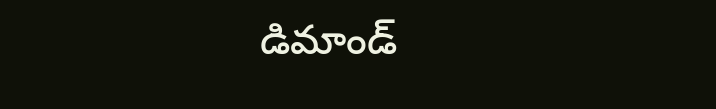డిమాండ్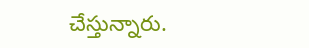చేస్తున్నారు.